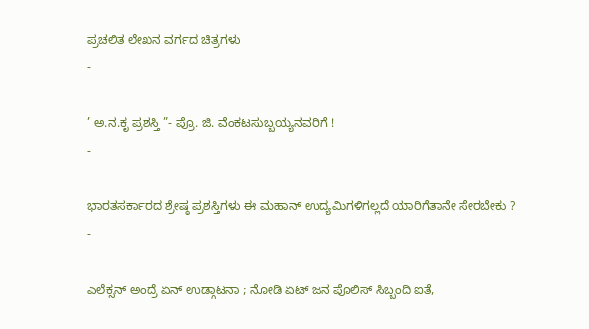ಪ್ರಚಲಿತ ಲೇಖನ ವರ್ಗದ ಚಿತ್ರಗಳು
-

’ ಅ.ನ.ಕೃ ಪ್ರಶಸ್ತಿ ”- ಪ್ರೊ. ಜಿ. ವೆಂಕಟಸುಬ್ಬಯ್ಯನವರಿಗೆ !
-

ಭಾರತಸರ್ಕಾರದ ಶ್ರೇಷ್ಠ ಪ್ರಶಸ್ತಿಗಳು ಈ ಮಹಾನ್ ಉದ್ಯಮಿಗಳಿಗಲ್ಲದೆ ಯಾರಿಗೆತಾನೇ ಸೇರಬೇಕು ?
-

ಎಲೆಕ್ಸನ್ ಅಂದ್ರೆ ಏನ್ ಉಡ್ಗಾಟನಾ ; ನೋಡಿ ಏಟ್ ಜನ ಪೊಲಿಸ್ ಸಿಬ್ಬಂದಿ ಐತೆ,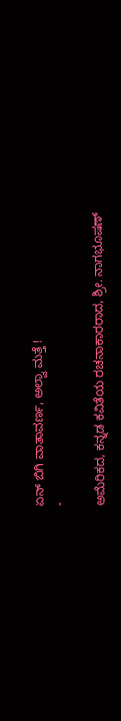ಏನ್ ಬಿಗಿ ವಾತಾವರ್ಣ, ಅಲ್ವಾ ಮತ್ತೆ !
-

ಅಮೆರಿಕದ, ಕನ್ನಡ ಕವಿತೆಯ ರಚನಾಕಾರರಾದ, ಶ್ರೀ. ನಾಗಭೂಷಣ್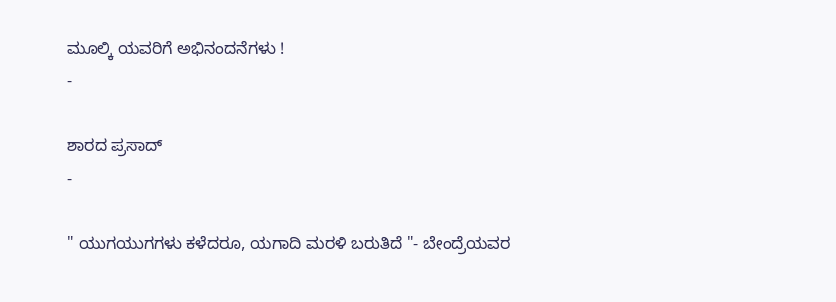ಮೂಲ್ಕಿ ಯವರಿಗೆ ಅಭಿನಂದನೆಗಳು !
-

ಶಾರದ ಪ್ರಸಾದ್
-

" ಯುಗಯುಗಗಳು ಕಳೆದರೂ, ಯಗಾದಿ ಮರಳಿ ಬರುತಿದೆ "- ಬೇಂದ್ರೆಯವರ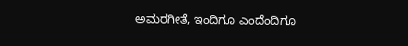ಅಮರಗೀತೆ, ಇಂದಿಗೂ ಎಂದೆಂದಿಗೂ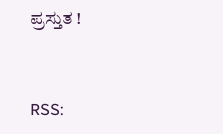ಪ್ರಸ್ತುತ !


RSS: